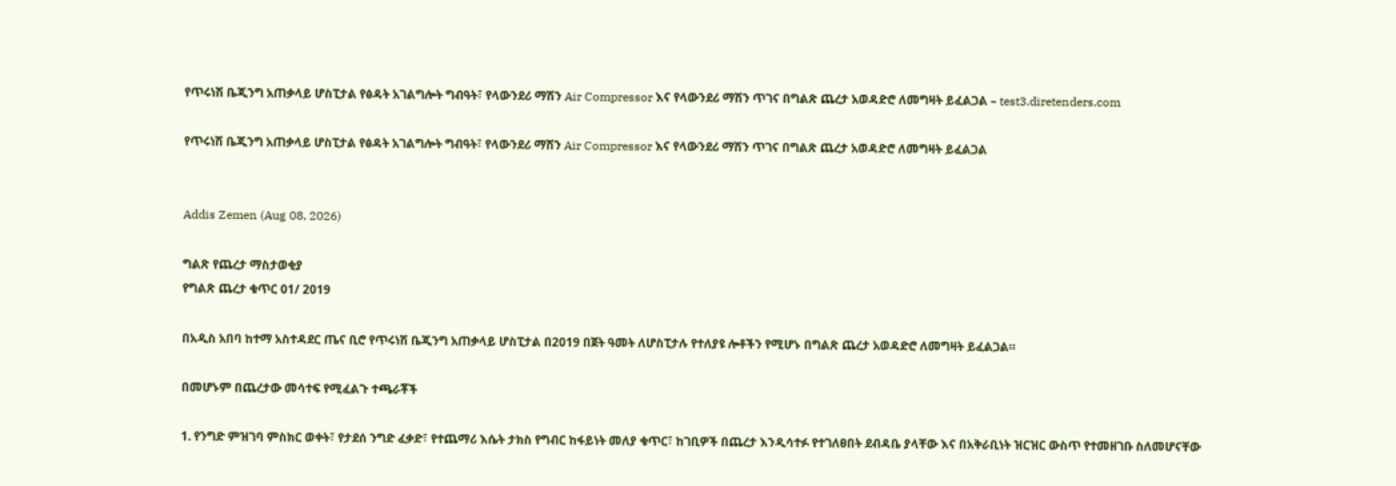የጥሩነሽ ቤጂንግ አጠቃላይ ሆስፒታል የፅዳት አገልግሎት ግብዓት፣ የላውንደሪ ማሽን Air Compressor እና የላውንደሪ ማሽን ጥገና በግልጽ ጨረታ አወዳድሮ ለመግዛት ይፈልጋል – test3.diretenders.com

የጥሩነሽ ቤጂንግ አጠቃላይ ሆስፒታል የፅዳት አገልግሎት ግብዓት፣ የላውንደሪ ማሽን Air Compressor እና የላውንደሪ ማሽን ጥገና በግልጽ ጨረታ አወዳድሮ ለመግዛት ይፈልጋል


Addis Zemen (Aug 08, 2026)

ግልጽ የጨረታ ማስታወቂያ
የግልጽ ጨረታ ቁጥር 01/ 2019

በአዲስ አበባ ከተማ አስተዳደር ጤና ቢሮ የጥሩነሽ ቤጂንግ አጠቃላይ ሆስፒታል በ2019 በጀት ዓመት ለሆስፒታሉ የተለያዩ ሎቶችን የሚሆኑ በግልጽ ጨረታ አወዳድሮ ለመግዛት ይፈልጋል።

በመሆኑም በጨረታው መሳተፍ የሚፈልጉ ተጫራቾች

1. የንግድ ምዝገባ ምስክር ወቀት፣ የታደሰ ንግድ ፈቃድ፣ የተጨማሪ እሴት ታክስ የግብር ከፋይነት መለያ ቁጥር፣ ከገቢዎች በጨረታ እንዲሳተፉ የተገለፀበት ደብዳቤ ያላቸው እና በአቅራቢነት ዝርዝር ውስጥ የተመዘገቡ ስለመሆናቸው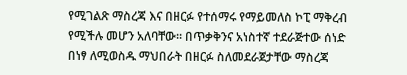የሚገልጽ ማስረጃ እና በዘርፉ የተሰማሩ የማይመለስ ኮፒ ማቅረብ የሚችሉ መሆን አለባቸው። በጥቃቅንና አነስተኛ ተደራጅተው ሰነድ በነፃ ለሚወስዱ ማህበራት በዘርፉ ስለመደራጀታቸው ማስረጃ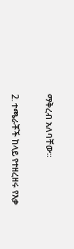ማቅረብ አለባቸው።

2. ተጫራቾች ከላይ የተዘረዘሩ የእቃ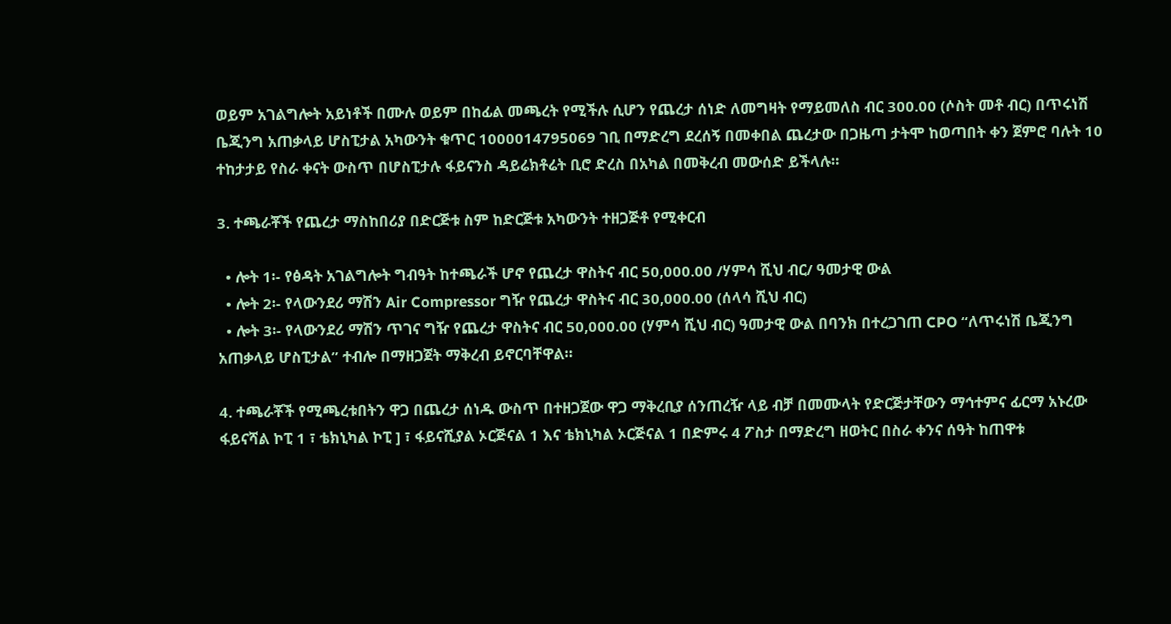ወይም አገልግሎት አይነቶች በሙሉ ወይም በከፊል መጫረት የሚችሉ ሲሆን የጨረታ ሰነድ ለመግዛት የማይመለስ ብር 300.00 (ሶስት መቶ ብር) በጥሩነሽ ቤጂንግ አጠቃላይ ሆስፒታል አካውንት ቁጥር 1000014795069 ገቢ በማድረግ ደረሰኝ በመቀበል ጨረታው በጋዜጣ ታትሞ ከወጣበት ቀን ጀምሮ ባሉት 10 ተከታታይ የስራ ቀናት ውስጥ በሆስፒታሉ ፋይናንስ ዳይሬክቶሬት ቢሮ ድረስ በአካል በመቅረብ መውሰድ ይችላሉ።

3. ተጫራቾች የጨረታ ማስከበሪያ በድርጅቱ ስም ከድርጅቱ አካውንት ተዘጋጅቶ የሚቀርብ

  • ሎት 1፡- የፅዳት አገልግሎት ግብዓት ከተጫራች ሆኖ የጨረታ ዋስትና ብር 50,000.00 /ሃምሳ ሺህ ብር/ ዓመታዊ ውል
  • ሎት 2፡- የላውንደሪ ማሽን Air Compressor ግዥ የጨረታ ዋስትና ብር 30,000.00 (ሰላሳ ሺህ ብር)
  • ሎት 3፡- የላውንደሪ ማሽን ጥገና ግዥ የጨረታ ዋስትና ብር 50,000.00 (ሃምሳ ሺህ ብር) ዓመታዊ ውል በባንክ በተረጋገጠ CPO “ለጥሩነሽ ቤጂንግ አጠቃላይ ሆስፒታል” ተብሎ በማዘጋጀት ማቅረብ ይኖርባቸዋል።

4. ተጫራቾች የሚጫረቱበትን ዋጋ በጨረታ ሰነዱ ውስጥ በተዘጋጀው ዋጋ ማቅረቢያ ሰንጠረዥ ላይ ብቻ በመሙላት የድርጅታቸውን ማኅተምና ፊርማ አኑረው ፋይናሻል ኮፒ 1 ፣ ቴክኒካል ኮፒ ] ፣ ፋይናሺያል ኦርጅናል 1 እና ቴክኒካል ኦርጅናል 1 በድምሩ 4 ፖስታ በማድረግ ዘወትር በስራ ቀንና ሰዓት ከጠዋቱ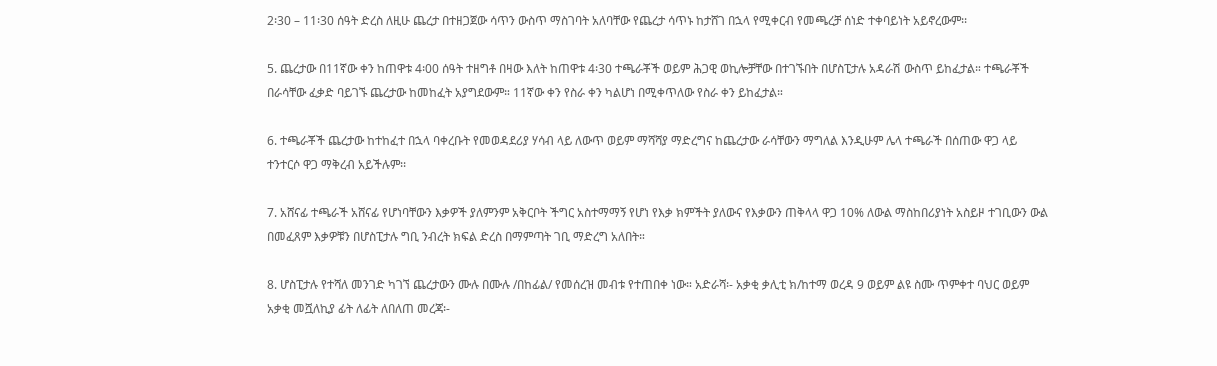2፡30 – 11፡30 ሰዓት ድረስ ለዚሁ ጨረታ በተዘጋጀው ሳጥን ውስጥ ማስገባት አለባቸው የጨረታ ሳጥኑ ከታሸገ በኋላ የሚቀርብ የመጫረቻ ሰነድ ተቀባይነት አይኖረውም፡፡

5. ጨረታው በ11ኛው ቀን ከጠዋቱ 4፡00 ሰዓት ተዘግቶ በዛው እለት ከጠዋቱ 4፡30 ተጫራቾች ወይም ሕጋዊ ወኪሎቻቸው በተገኙበት በሆስፒታሉ አዳራሽ ውስጥ ይከፈታል። ተጫራቾች በራሳቸው ፈቃድ ባይገኙ ጨረታው ከመከፈት አያግደውም። 11ኛው ቀን የስራ ቀን ካልሆነ በሚቀጥለው የስራ ቀን ይከፈታል።

6. ተጫራቾች ጨረታው ከተከፈተ በኋላ ባቀረቡት የመወዳደሪያ ሃሳብ ላይ ለውጥ ወይም ማሻሻያ ማድረግና ከጨረታው ራሳቸውን ማግለል እንዲሁም ሌላ ተጫራች በሰጠው ዋጋ ላይ ተንተርሶ ዋጋ ማቅረብ አይችሉም፡፡

7. አሸናፊ ተጫራች አሸናፊ የሆነባቸውን እቃዎች ያለምንም አቅርቦት ችግር አስተማማኝ የሆነ የእቃ ክምችት ያለውና የእቃውን ጠቅላላ ዋጋ 10% ለውል ማስከበሪያነት አስይዞ ተገቢውን ውል በመፈጸም እቃዎቹን በሆስፒታሉ ግቢ ንብረት ክፍል ድረስ በማምጣት ገቢ ማድረግ አለበት።

8. ሆስፒታሉ የተሻለ መንገድ ካገኘ ጨረታውን ሙሉ በሙሉ /በከፊል/ የመሰረዝ መብቱ የተጠበቀ ነው። አድራሻ፡- አቃቂ ቃሊቲ ክ/ከተማ ወረዳ 9 ወይም ልዩ ስሙ ጥምቀተ ባህር ወይም አቃቂ መሿለኪያ ፊት ለፊት ለበለጠ መረጃ፡-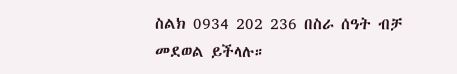ስልክ 0934 202 236 በስራ ሰዓት ብቻ መደወል ይችላሉ።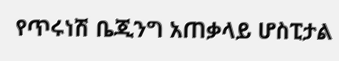የጥሩነሽ ቤጂንግ አጠቃላይ ሆስፒታል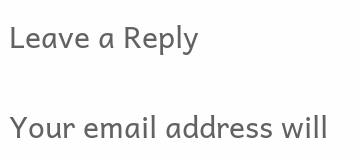Leave a Reply

Your email address will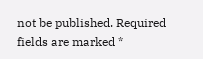not be published. Required fields are marked *